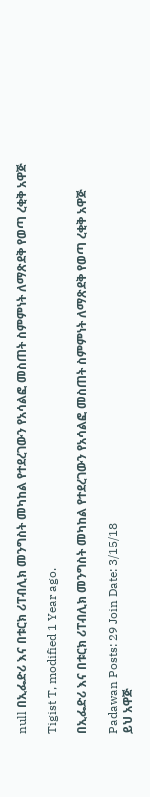null በኢፌድሪ እና በቱርክ ሪፐብሊክ መንግስት መካከል የተደረገውን የአሳልፎ መስጠት ስምምነት ለማጽደቅ የወጣ ረቂቅ አዋጅ

Tigist T, modified 1 Year ago.

በኢፌድሪ እና በቱርክ ሪፐብሊክ መንግስት መካከል የተደረገውን የአሳልፎ መስጠት ስምምነት ለማጽደቅ የወጣ ረቂቅ አዋጅ

Padawan Posts: 29 Join Date: 3/15/18
ይህ አዋጅ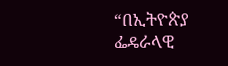“በኢትዮጵያ ፌዴራላዊ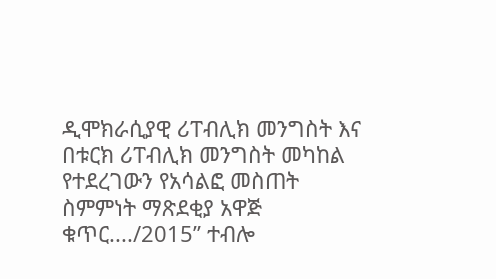ዲሞክራሲያዊ ሪፐብሊክ መንግስት እና በቱርክ ሪፐብሊክ መንግስት መካከል የተደረገውን የአሳልፎ መስጠት ስምምነት ማጽደቂያ አዋጅ ቁጥር..../2015” ተብሎ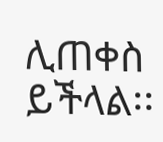ሊጠቀስ ይችላል፡፡